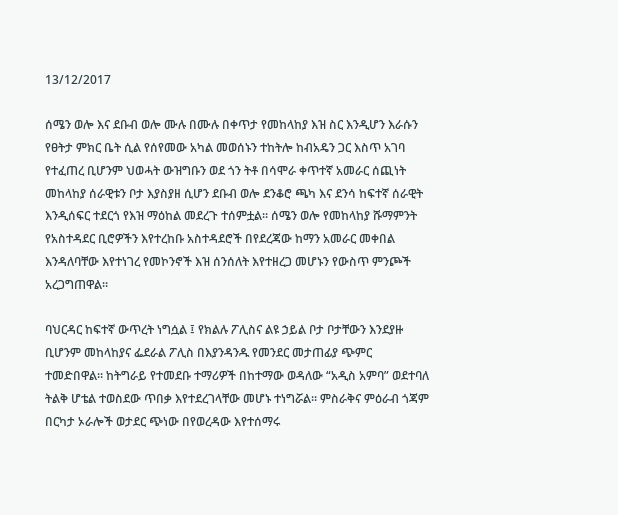13/12/2017

ሰሜን ወሎ እና ደቡብ ወሎ ሙሉ በሙሉ በቀጥታ የመከላከያ እዝ ስር እንዲሆን እራሱን የፀትታ ምክር ቤት ሲል የሰየመው አካል መወሰኑን ተከትሎ ከብአዴን ጋር እስጥ አገባ የተፈጠረ ቢሆንም ህወሓት ውዝግቡን ወደ ጎን ትቶ በሳሞራ ቀጥተኛ አመራር ሰጪነት መከላከያ ሰራዊቱን ቦታ እያስያዘ ሲሆን ደቡብ ወሎ ደንቆሮ ጫካ እና ደንሳ ከፍተኛ ሰራዊት እንዲሰፍር ተደርጎ የእዝ ማዕከል መደረጉ ተሰምቷል። ሰሜን ወሎ የመከላከያ ሹማምንት የአስተዳደር ቢሮዎችን እየተረከቡ አስተዳደሮች በየደረጃው ከማን አመራር መቀበል እንዳለባቸው እየተነገረ የመኮንኖች እዝ ሰንሰለት እየተዘረጋ መሆኑን የውስጥ ምንጮች አረጋግጠዋል።

ባህርዳር ከፍተኛ ውጥረት ነግሷል ፤ የክልሉ ፖሊስና ልዩ ኃይል ቦታ ቦታቸውን እንደያዙ ቢሆንም መከላከያና ፌደራል ፖሊስ በእያንዳንዱ የመንደር መታጠፊያ ጭምር ተመድበዋል። ከትግራይ የተመደቡ ተማሪዎች በከተማው ወዳለው “አዲስ አምባ” ወደተባለ ትልቅ ሆቴል ተወስደው ጥበቃ እየተደረገላቸው መሆኑ ተነግሯል። ምስራቅና ምዕራብ ጎጃም በርካታ ኦራሎች ወታደር ጭነው በየወረዳው እየተሰማሩ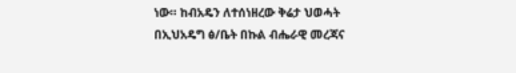ነው። ከብአዴን ለተሰነዘረው ቅሬታ ህወሓት በኢህአዴግ ፅ/ቤት በኩል ብሔራዊ መረጃና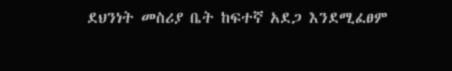ደህንነት መስሪያ ቤት ከፍተኛ አደጋ እንደሚፈፀም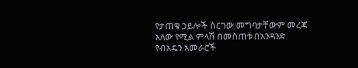የታጠቁ ኃይሎች ሰርገው መግባታቸውም መረጃ አለው የሚል ምላሽ በመስጠቱ በአንዳንድ የብአዴን አመራሮች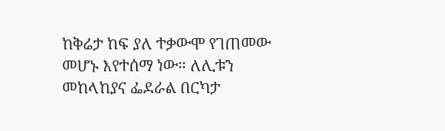ከቅሬታ ከፍ ያለ ተቃውሞ የገጠመው መሆኑ እየተሰማ ነው። ለሊቱን መከላከያና ፌደራል በርካታ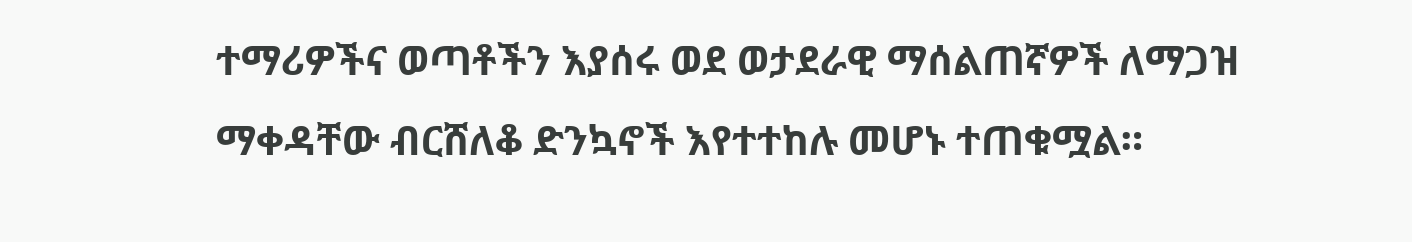ተማሪዎችና ወጣቶችን እያሰሩ ወደ ወታደራዊ ማሰልጠኛዎች ለማጋዝ ማቀዳቸው ብርሸለቆ ድንኳኖች እየተተከሉ መሆኑ ተጠቁሟል።